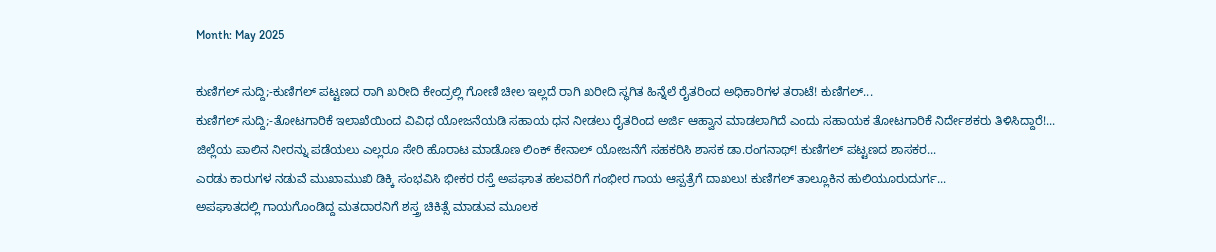Month: May 2025

ಕುಣಿಗಲ್ ಸುದ್ದಿ;-ಕುಣಿಗಲ್ ಪಟ್ಟಣದ ರಾಗಿ ಖರೀದಿ ಕೇಂದ್ರಲ್ಲಿ ಗೋಣಿ ಚೀಲ ಇಲ್ಲದೆ ರಾಗಿ ಖರೀದಿ ಸ್ಥಗಿತ ಹಿನ್ನೆಲೆ ರೈತರಿಂದ ಅಧಿಕಾರಿಗಳ ತರಾಟೆ! ಕುಣಿಗಲ್...
ಕುಣಿಗಲ್ ಸುದ್ದಿ;-ತೋಟಗಾರಿಕೆ ಇಲಾಖೆಯಿಂದ ವಿವಿಧ ಯೋಜನೆಯಡಿ ಸಹಾಯ ಧನ ನೀಡಲು ರೈತರಿಂದ ಅರ್ಜಿ ಆಹ್ವಾನ ಮಾಡಲಾಗಿದೆ ಎಂದು ಸಹಾಯಕ ತೋಟಗಾರಿಕೆ ನಿರ್ದೇಶಕರು ತಿಳಿಸಿದ್ದಾರೆ!...
ಜಿಲ್ಲೆಯ ಪಾಲಿನ ನೀರನ್ನು ಪಡೆಯಲು ಎಲ್ಲರೂ ಸೇರಿ ಹೊರಾಟ ಮಾಡೊಣ ಲಿಂಕ್ ಕೇನಾಲ್ ಯೋಜನೆಗೆ ಸಹಕರಿಸಿ ಶಾಸಕ ಡಾ.ರಂಗನಾಥ್! ಕುಣಿಗಲ್ ಪಟ್ಟಣದ ಶಾಸಕರ...
ಎರಡು ಕಾರುಗಳ ನಡುವೆ ಮುಖಾಮುಖಿ ಡಿಕ್ಕಿ ಸಂಭವಿಸಿ ಭೀಕರ ರಸ್ತೆ ಅಪಘಾತ ಹಲವರಿಗೆ ಗಂಭೀರ ಗಾಯ ಆಸ್ಪತ್ರೆಗೆ ದಾಖಲು! ಕುಣಿಗಲ್ ತಾಲ್ಲೂಕಿನ ಹುಲಿಯೂರುದುರ್ಗ...
ಅಪಘಾತದಲ್ಲಿ ಗಾಯಗೊಂಡಿದ್ದ ಮತದಾರನಿಗೆ ಶಸ್ತ್ರ ಚಿಕಿತ್ಸೆ ಮಾಡುವ ಮೂಲಕ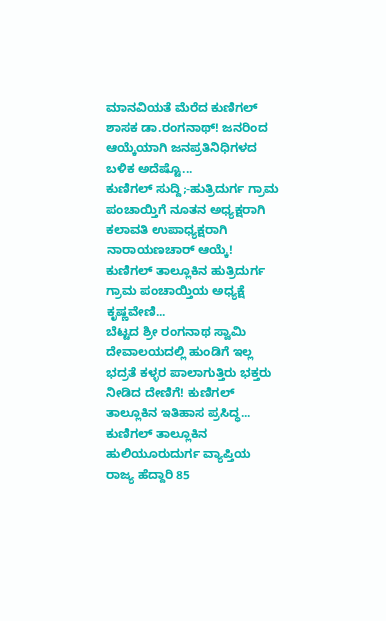ಮಾನವಿಯತೆ ಮೆರೆದ ಕುಣಿಗಲ್ ಶಾಸಕ ಡಾ.ರಂಗನಾಥ್! ಜನರಿಂದ ಆಯ್ಕೆಯಾಗಿ ಜನಪ್ರತಿನಿಧಿಗಳದ ಬಳಿಕ ಅದೆಷ್ಟೊ...
ಕುಣಿಗಲ್ ಸುದ್ದಿ;-ಹುತ್ರಿದುರ್ಗ ಗ್ರಾಮ ಪಂಚಾಯ್ತಿಗೆ ನೂತನ ಅಧ್ಯಕ್ಷರಾಗಿ ಕಲಾವತಿ ಉಪಾಧ್ಯಕ್ಷರಾಗಿ ನಾರಾಯಣಚಾರ್ ಆಯ್ಕೆ! ಕುಣಿಗಲ್ ತಾಲ್ಲೂಕಿನ ಹುತ್ರಿದುರ್ಗ ಗ್ರಾಮ ಪಂಚಾಯ್ತಿಯ ಅಧ್ಯಕ್ಷೆ ಕೃಷ್ಣವೇಣಿ...
ಬೆಟ್ಟದ ಶ್ರೀ ರಂಗನಾಥ ಸ್ವಾಮಿ ದೇವಾಲಯದಲ್ಲಿ ಹುಂಡಿಗೆ ಇಲ್ಲ ಭದ್ರತೆ ಕಳ್ಳರ ಪಾಲಾಗುತ್ತಿರು ಭಕ್ತರು ನೀಡಿದ ದೇಣಿಗೆ! ಕುಣಿಗಲ್ ತಾಲ್ಲೂಕಿನ ಇತಿಹಾಸ ಪ್ರಸಿದ್ಧ...
ಕುಣಿಗಲ್ ತಾಲ್ಲೂಕಿನ ಹುಲಿಯೂರುದುರ್ಗ ವ್ಯಾಪ್ತಿಯ ರಾಜ್ಯ ಹೆದ್ದಾರಿ 85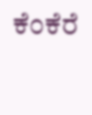ಕೆಂಕೆರೆ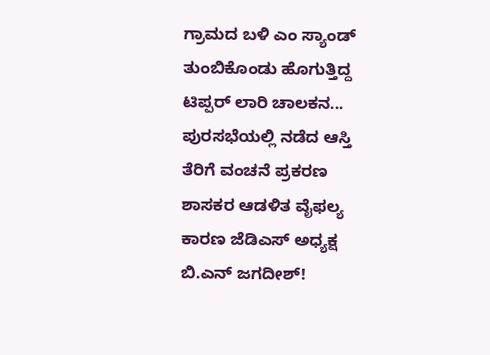ಗ್ರಾಮದ ಬಳಿ ಎಂ ಸ್ಯಾಂಡ್ ತುಂಬಿಕೊಂಡು ಹೊಗುತ್ತಿದ್ದ ಟಿಪ್ಪರ್ ಲಾರಿ ಚಾಲಕನ...
ಪುರಸಭೆಯಲ್ಲಿ ನಡೆದ ಆಸ್ತಿ ತೆರಿಗೆ ವಂಚನೆ ಪ್ರಕರಣ ಶಾಸಕರ ಆಡಳಿತ ವೈಫಲ್ಯ ಕಾರಣ ಜೆಡಿಎಸ್ ಅಧ್ಯಕ್ಷ ಬಿ.ಎನ್ ಜಗದೀಶ್!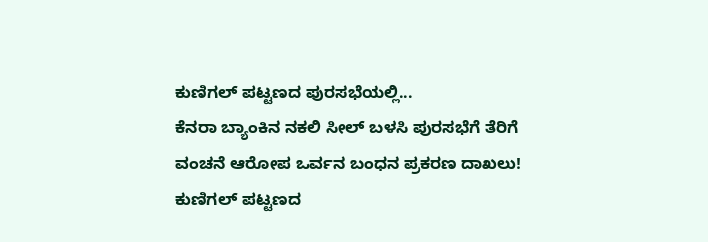ಕುಣಿಗಲ್ ಪಟ್ಟಣದ ಪುರಸಭೆಯಲ್ಲಿ...
ಕೆನರಾ ಬ್ಯಾಂಕಿನ ನಕಲಿ ಸೀಲ್ ಬಳಸಿ ಪುರಸಭೆಗೆ ತೆರಿಗೆ ವಂಚನೆ ಆರೋಪ ಒರ್ವನ ಬಂಧನ ಪ್ರಕರಣ ದಾಖಲು! ಕುಣಿಗಲ್ ಪಟ್ಟಣದ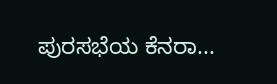ಪುರಸಭೆಯ ಕೆನರಾ...